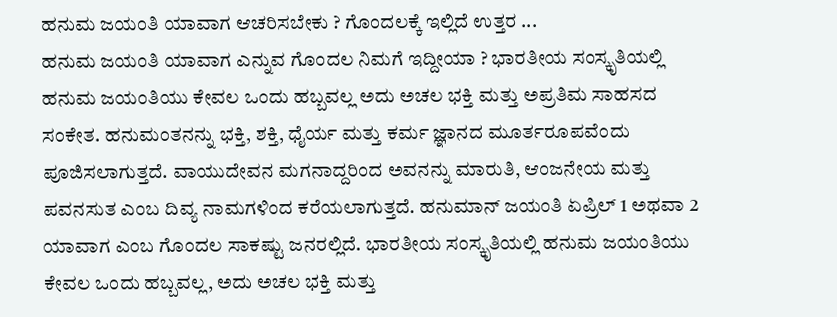ಹನುಮ ಜಯಂತಿ ಯಾವಾಗ ಆಚರಿಸಬೇಕು ? ಗೊಂದಲಕ್ಕೆ ಇಲ್ಲಿದೆ ಉತ್ತರ ...
ಹನುಮ ಜಯಂತಿ ಯಾವಾಗ ಎನ್ನುವ ಗೊಂದಲ ನಿಮಗೆ ಇದ್ದೀಯಾ ? ಭಾರತೀಯ ಸಂಸ್ಕೃತಿಯಲ್ಲಿ ಹನುಮ ಜಯಂತಿಯು ಕೇವಲ ಒಂದು ಹಬ್ಬವಲ್ಲ ಅದು ಅಚಲ ಭಕ್ತಿ ಮತ್ತು ಅಪ್ರತಿಮ ಸಾಹಸದ ಸಂಕೇತ. ಹನುಮಂತನನ್ನು ಭಕ್ತಿ, ಶಕ್ತಿ, ಧೈರ್ಯ ಮತ್ತು ಕರ್ಮ ಜ್ಞಾನದ ಮೂರ್ತರೂಪವೆಂದು ಪೂಜಿಸಲಾಗುತ್ತದೆ. ವಾಯುದೇವನ ಮಗನಾದ್ದರಿಂದ ಅವನನ್ನು ಮಾರುತಿ, ಆಂಜನೇಯ ಮತ್ತು ಪವನಸುತ ಎಂಬ ದಿವ್ಯ ನಾಮಗಳಿಂದ ಕರೆಯಲಾಗುತ್ತದೆ. ಹನುಮಾನ್ ಜಯಂತಿ ಏಪ್ರಿಲ್ 1 ಅಥವಾ 2 ಯಾವಾಗ ಎಂಬ ಗೊಂದಲ ಸಾಕಷ್ಟು ಜನರಲ್ಲಿದೆ. ಭಾರತೀಯ ಸಂಸ್ಕೃತಿಯಲ್ಲಿ ಹನುಮ ಜಯಂತಿಯು ಕೇವಲ ಒಂದು ಹಬ್ಬವಲ್ಲ, ಅದು ಅಚಲ ಭಕ್ತಿ ಮತ್ತು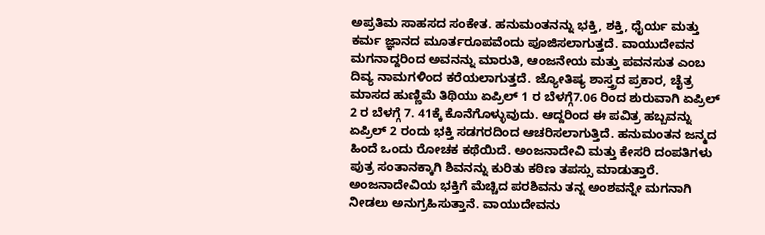ಅಪ್ರತಿಮ ಸಾಹಸದ ಸಂಕೇತ. ಹನುಮಂತನನ್ನು ಭಕ್ತಿ, ಶಕ್ತಿ, ಧೈರ್ಯ ಮತ್ತು ಕರ್ಮ ಜ್ಞಾನದ ಮೂರ್ತರೂಪವೆಂದು ಪೂಜಿಸಲಾಗುತ್ತದೆ. ವಾಯುದೇವನ ಮಗನಾದ್ದರಿಂದ ಅವನನ್ನು ಮಾರುತಿ, ಆಂಜನೇಯ ಮತ್ತು ಪವನಸುತ ಎಂಬ ದಿವ್ಯ ನಾಮಗಳಿಂದ ಕರೆಯಲಾಗುತ್ತದೆ. ಜ್ಯೋತಿಷ್ಯ ಶಾಸ್ತ್ರದ ಪ್ರಕಾರ, ಚೈತ್ರ ಮಾಸದ ಹುಣ್ಣಿಮೆ ತಿಥಿಯು ಏಪ್ರಿಲ್ 1 ರ ಬೆಳಗ್ಗೆ7.06 ರಿಂದ ಶುರುವಾಗಿ ಏಪ್ರಿಲ್ 2 ರ ಬೆಳಗ್ಗೆ 7. 41ಕ್ಕೆ ಕೊನೆಗೊಳ್ಳುವುದು. ಆದ್ದರಿಂದ ಈ ಪವಿತ್ರ ಹಬ್ಬವನ್ನು ಏಪ್ರಿಲ್ 2 ರಂದು ಭಕ್ತಿ ಸಡಗರದಿಂದ ಆಚರಿಸಲಾಗುತ್ತಿದೆ. ಹನುಮಂತನ ಜನ್ಮದ ಹಿಂದೆ ಒಂದು ರೋಚಕ ಕಥೆಯಿದೆ. ಅಂಜನಾದೇವಿ ಮತ್ತು ಕೇಸರಿ ದಂಪತಿಗಳು ಪುತ್ರ ಸಂತಾನಕ್ಕಾಗಿ ಶಿವನನ್ನು ಕುರಿತು ಕಠಿಣ ತಪಸ್ಸು ಮಾಡುತ್ತಾರೆ. ಅಂಜನಾದೇವಿಯ ಭಕ್ತಿಗೆ ಮೆಚ್ಚಿದ ಪರಶಿವನು ತನ್ನ ಅಂಶವನ್ನೇ ಮಗನಾಗಿ ನೀಡಲು ಅನುಗ್ರಹಿಸುತ್ತಾನೆ. ವಾಯುದೇವನು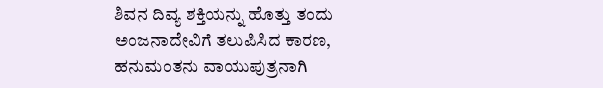ಶಿವನ ದಿವ್ಯ ಶಕ್ತಿಯನ್ನು ಹೊತ್ತು ತಂದು ಅಂಜನಾದೇವಿಗೆ ತಲುಪಿಸಿದ ಕಾರಣ, ಹನುಮಂತನು ವಾಯುಪುತ್ರನಾಗಿ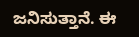ಜನಿಸುತ್ತಾನೆ. ಈ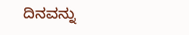ದಿನವನ್ನು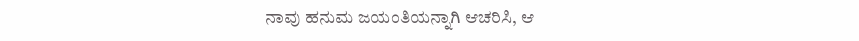ನಾವು ಹನುಮ ಜಯಂತಿಯನ್ನಾಗಿ ಆಚರಿಸಿ, ಆ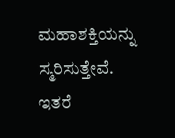ಮಹಾಶಕ್ತಿಯನ್ನು ಸ್ಮರಿಸುತ್ತೇವೆ.
ಇತರೆ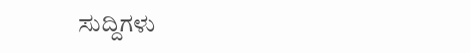ಸುದ್ದಿಗಳು